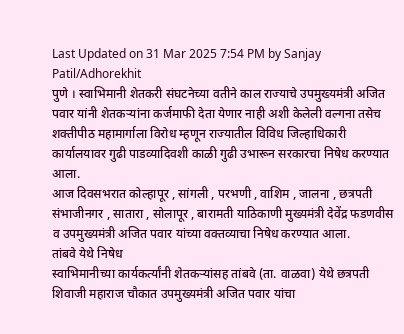Last Updated on 31 Mar 2025 7:54 PM by Sanjay Patil/Adhorekhit
पुणे । स्वाभिमानी शेतकरी संघटनेच्या वतीने काल राज्याचे उपमुख्यमंत्री अजित पवार यांनी शेतकऱ्यांना कर्जमाफी देता येणार नाही अशी केलेली वल्गना तसेच शक्तीपीठ महामार्गाला विरोध म्हणून राज्यातील विविध जिल्हाधिकारी कार्यालयावर गुढी पाडव्यादिवशी काळी गुढी उभारून सरकारचा निषेध करण्यात आला.
आज दिवसभरात कोल्हापूर , सांगली , परभणी , वाशिम , जालना , छत्रपती संभाजीनगर , सातारा , सोलापूर , बारामती याठिकाणी मुख्यमंत्री देवेंद्र फडणवीस व उपमुख्यमंत्री अजित पवार यांच्या वक्तव्याचा निषेध करण्यात आला.
तांबवे येथे निषेध
स्वाभिमानीच्या कार्यकर्त्यांनी शेतकऱ्यांसह तांबवे (ता. वाळवा) येथे छत्रपती शिवाजी महाराज चौकात उपमुख्यमंत्री अजित पवार यांचा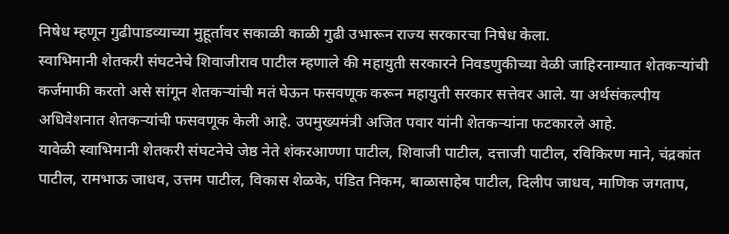निषेध म्हणून गुढीपाडव्याच्या मुहूर्तावर सकाळी काळी गुढी उभारून राज्य सरकारचा निषेध केला.
स्वाभिमानी शेतकरी संघटनेचे शिवाजीराव पाटील म्हणाले की महायुती सरकारने निवडणुकीच्या वेळी जाहिरनाम्यात शेतकऱ्यांची कर्जमाफी करतो असे सांगून शेतकऱ्यांची मतं घेऊन फसवणूक करून महायुती सरकार सत्तेवर आले. या अर्थसंकल्पीय अधिवेशनात शेतकऱ्यांची फसवणूक केली आहे. उपमुख्यमंत्री अजित पवार यांनी शेतकऱ्यांना फटकारले आहे.
यावेळी स्वाभिमानी शेतकरी संघटनेचे जेष्ठ नेते शंकरआण्णा पाटील, शिवाजी पाटील, दत्ताजी पाटील, रविकिरण माने, चंद्रकांत पाटील, रामभाऊ जाधव, उत्तम पाटील, विकास शेळके, पंडित निकम, बाळासाहेब पाटील, दिलीप जाधव, माणिक जगताप,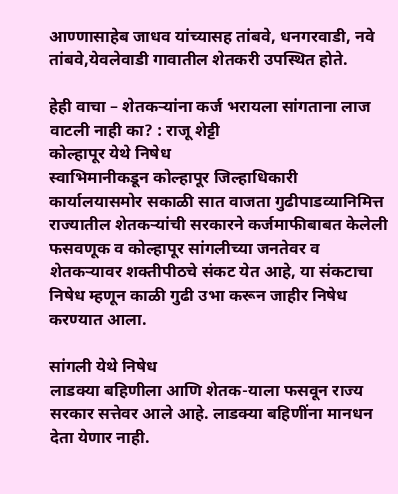आण्णासाहेब जाधव यांच्यासह तांबवे, धनगरवाडी, नवे तांबवे,येवलेवाडी गावातील शेतकरी उपस्थित होते.

हेही वाचा – शेतकऱ्यांना कर्ज भरायला सांगताना लाज वाटली नाही का? : राजू शेट्टी
कोल्हापूर येथे निषेध
स्वाभिमानीकडून कोल्हापूर जिल्हाधिकारी कार्यालयासमोर सकाळी सात वाजता गुढीपाडव्यानिमित्त राज्यातील शेतकऱ्यांची सरकारने कर्जमाफीबाबत केलेली फसवणूक व कोल्हापूर सांगलीच्या जनतेवर व शेतकऱ्यावर शक्तीपीठचे संकट येत आहे, या संकटाचा निषेध म्हणून काळी गुढी उभा करून जाहीर निषेध करण्यात आला.

सांगली येथे निषेध
लाडक्या बहिणीला आणि शेतक-याला फसवून राज्य सरकार सत्तेवर आले आहे. लाडक्या बहिणींना मानधन देता येणार नाही.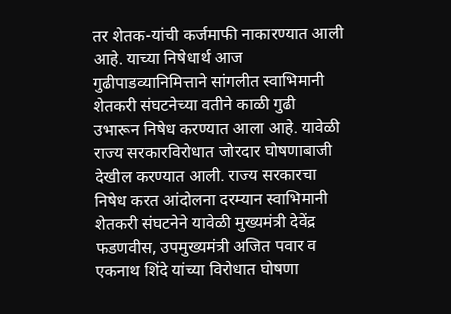तर शेतक-यांची कर्जमाफी नाकारण्यात आली आहे. याच्या निषेधार्थ आज गुढीपाडव्यानिमित्ताने सांगलीत स्वाभिमानी शेतकरी संघटनेच्या वतीने काळी गुढी उभारून निषेध करण्यात आला आहे. यावेळी राज्य सरकारविरोधात जोरदार घोषणाबाजी देखील करण्यात आली. राज्य सरकारचा निषेध करत आंदोलना दरम्यान स्वाभिमानी शेतकरी संघटनेने यावेळी मुख्यमंत्री देवेंद्र फडणवीस, उपमुख्यमंत्री अजित पवार व एकनाथ शिंदे यांच्या विरोधात घोषणा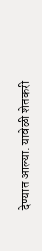देण्यात आल्या. यावेळी शेतकरी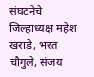संघटनेचे जिल्हाध्यक्ष महेश खराडे, भरत चौगुले, संजय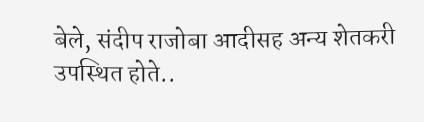बेले, संदीप राजोबा आदीसह अन्य शेतकरी उपस्थित होते..